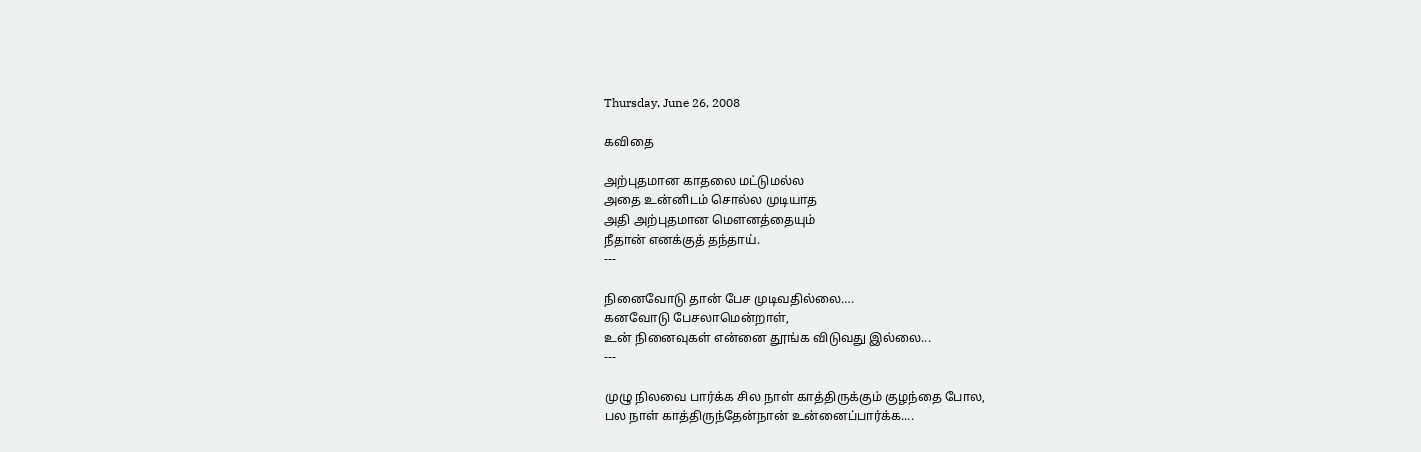Thursday, June 26, 2008

கவிதை

அற்புதமான காதலை மட்டுமல்ல
அதை உன்னிடம் சொல்ல முடியாத
அதி அற்புதமான மெளனத்தையும்
நீதான் எனக்குத் தந்தாய்.
---

நினைவோடு தான் பேச முடிவதில்லை….
கனவோடு பேசலாமென்றாள்,
உன் நினைவுகள் என்னை தூங்க விடுவது இல்லை...
---

முழு நிலவை பார்க்க சில நாள் காத்திருக்கும் குழந்தை போல,
பல நாள் காத்திருந்தேன்நான் உன்னைப்பார்க்க....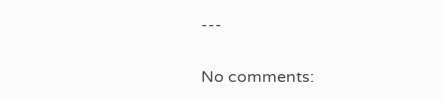---


No comments: